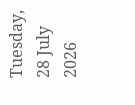Tuesday, 28 July 2026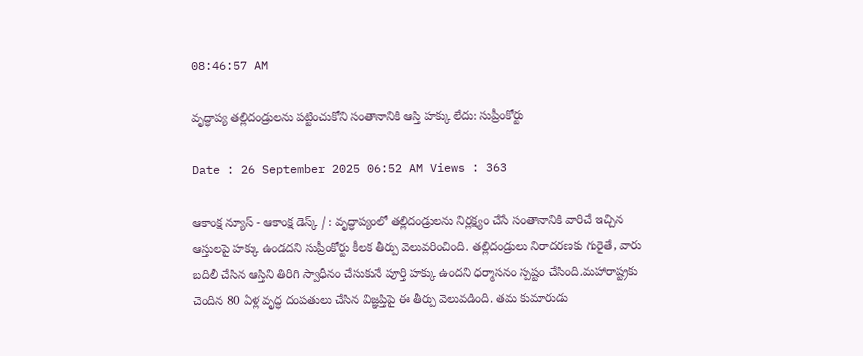08:46:57 AM

వృద్ధాప్య తల్లిదండ్రులను పట్టించుకోని సంతానానికి ఆస్తి హక్కు లేదు: సుప్రీంకోర్టు

Date : 26 September 2025 06:52 AM Views : 363

ఆకాంక్ష న్యూస్ - ఆకాంక్ష డెస్క్ / : వృద్ధాప్యంలో తల్లిదండ్రులను నిర్లక్ష్యం చేసే సంతానానికి వారిచే ఇచ్చిన ఆస్తులపై హక్కు ఉండదని సుప్రీంకోర్టు కీలక తీర్పు వెలువరించింది. తల్లిదండ్రులు నిరాదరణకు గురైతే, వారు బదిలీ చేసిన ఆస్తిని తిరిగి స్వాధీనం చేసుకునే పూర్తి హక్కు ఉందని ధర్మాసనం స్పష్టం చేసింది.మహారాష్ట్రకు చెందిన 80 ఏళ్ల వృద్ధ దంపతులు చేసిన విజ్ఞప్తిపై ఈ తీర్పు వెలువడింది. తమ కుమారుడు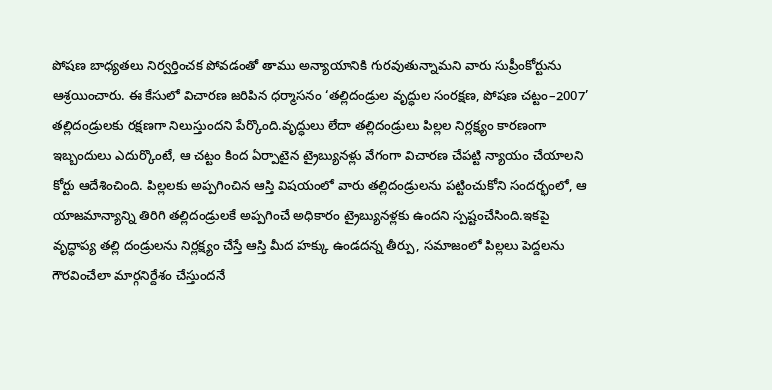పోషణ బాధ్యతలు నిర్వర్తించక పోవడంతో తాము అన్యాయానికి గురవుతున్నామని వారు సుప్రీంకోర్టును ఆశ్రయించారు. ఈ కేసులో విచారణ జరిపిన ధర్మాసనం ‘తల్లిదండ్రుల వృద్ధుల సంరక్షణ, పోషణ చట్టం–2007’ తల్లిదండ్రులకు రక్షణగా నిలుస్తుందని పేర్కొంది.వృద్ధులు లేదా తల్లిదండ్రులు పిల్లల నిర్లక్ష్యం కారణంగా ఇబ్బందులు ఎదుర్కొంటే, ఆ చట్టం కింద ఏర్పాటైన ట్రైబ్యునళ్లు వేగంగా విచారణ చేపట్టి న్యాయం చేయాలని కోర్టు ఆదేశించింది. పిల్లలకు అప్పగించిన ఆస్తి విషయంలో వారు తల్లిదండ్రులను పట్టించుకోని సందర్భంలో, ఆ యాజమాన్యాన్ని తిరిగి తల్లిదండ్రులకే అప్పగించే అధికారం ట్రైబ్యునళ్లకు ఉందని స్పష్టంచేసింది.ఇకపై వృద్ధాప్య తల్లి దండ్రులను నిర్లక్ష్యం చేస్తే ఆస్తి మీద హక్కు ఉండదన్న తీర్పు, సమాజంలో పిల్లలు పెద్దలను గౌరవించేలా మార్గనిర్దేశం చేస్తుందనే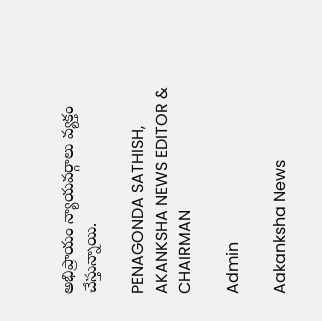అభిప్రాయం న్యాయవర్గాలు వ్యక్తం చేస్తున్నాయి.

PENAGONDA SATHISH, AKANKSHA NEWS EDITOR & CHAIRMAN

Admin

Aakanksha News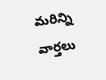మరిన్ని వార్తలు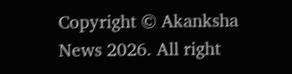Copyright © Akanksha News 2026. All right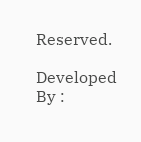Reserved.

Developed By :